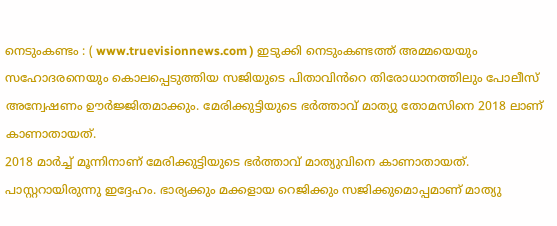നെടുംകണ്ടം : ( www.truevisionnews.com ) ഇടുക്കി നെടുംകണ്ടത്ത് അമ്മയെയും സഹോദരനെയും കൊലപ്പെടുത്തിയ സജിയുടെ പിതാവിൻറെ തിരോധാനത്തിലും പോലീസ് അന്വേഷണം ഊർജ്ജിതമാക്കും. മേരിക്കുട്ടിയുടെ ഭർത്താവ് മാത്യു തോമസിനെ 2018 ലാണ് കാണാതായത്.
2018 മാർച്ച് മൂന്നിനാണ് മേരിക്കുട്ടിയുടെ ഭർത്താവ് മാത്യുവിനെ കാണാതായത്. പാസ്റ്ററായിരുന്നു ഇദ്ദേഹം. ഭാര്യക്കും മക്കളായ റെജിക്കും സജിക്കുമൊപ്പമാണ് മാത്യു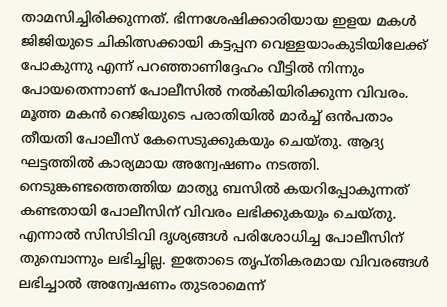താമസിച്ചിരിക്കുന്നത്. ഭിന്നശേഷിക്കാരിയായ ഇളയ മകൾ ജിജിയുടെ ചികിത്സക്കായി കട്ടപ്പന വെള്ളയാംകുടിയിലേക്ക് പോകുന്നു എന്ന് പറഞ്ഞാണിദ്ദേഹം വീട്ടിൽ നിന്നും പോയതെന്നാണ് പോലീസിൽ നൽകിയിരിക്കുന്ന വിവരം.
മൂത്ത മകൻ റെജിയുടെ പരാതിയിൽ മാർച്ച് ഒൻപതാം തീയതി പോലീസ് കേസെടുക്കുകയും ചെയ്തു. ആദ്യ ഘട്ടത്തിൽ കാര്യമായ അന്വേഷണം നടത്തി.
നെടുങ്കണ്ടത്തെത്തിയ മാത്യു ബസിൽ കയറിപ്പോകുന്നത് കണ്ടതായി പോലീസിന് വിവരം ലഭിക്കുകയും ചെയ്തു. എന്നാൽ സിസിടിവി ദൃശ്യങ്ങൾ പരിശോധിച്ച പോലീസിന് തുമ്പൊന്നും ലഭിച്ചില്ല. ഇതോടെ തൃപ്തികരമായ വിവരങ്ങൾ ലഭിച്ചാൽ അന്വേഷണം തുടരാമെന്ന്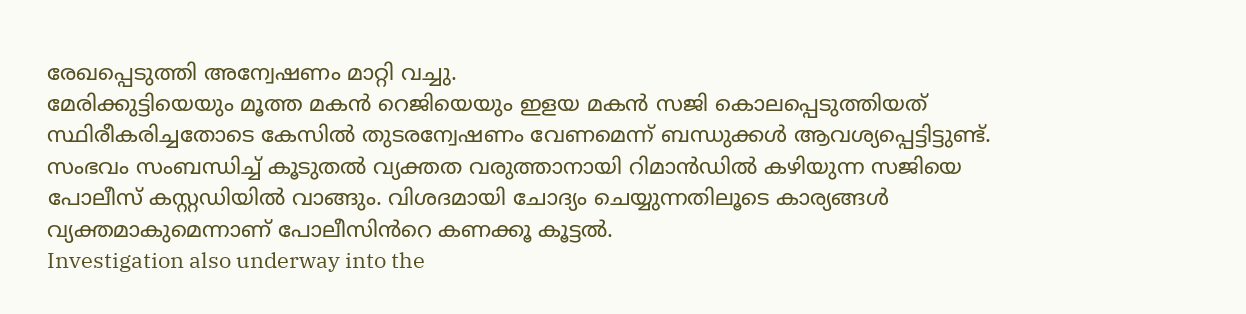രേഖപ്പെടുത്തി അന്വേഷണം മാറ്റി വച്ചു.
മേരിക്കുട്ടിയെയും മൂത്ത മകൻ റെജിയെയും ഇളയ മകൻ സജി കൊലപ്പെടുത്തിയത് സ്ഥിരീകരിച്ചതോടെ കേസിൽ തുടരന്വേഷണം വേണമെന്ന് ബന്ധുക്കൾ ആവശ്യപ്പെട്ടിട്ടുണ്ട്. സംഭവം സംബന്ധിച്ച് കൂടുതൽ വ്യക്തത വരുത്താനായി റിമാൻഡിൽ കഴിയുന്ന സജിയെ പോലീസ് കസ്റ്റഡിയിൽ വാങ്ങും. വിശദമായി ചോദ്യം ചെയ്യുന്നതിലൂടെ കാര്യങ്ങൾ വ്യക്തമാകുമെന്നാണ് പോലീസിൻറെ കണക്കൂ കൂട്ടൽ.
Investigation also underway into the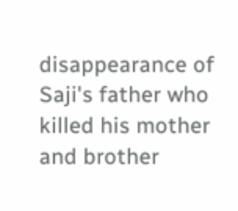disappearance of Saji's father who killed his mother and brother